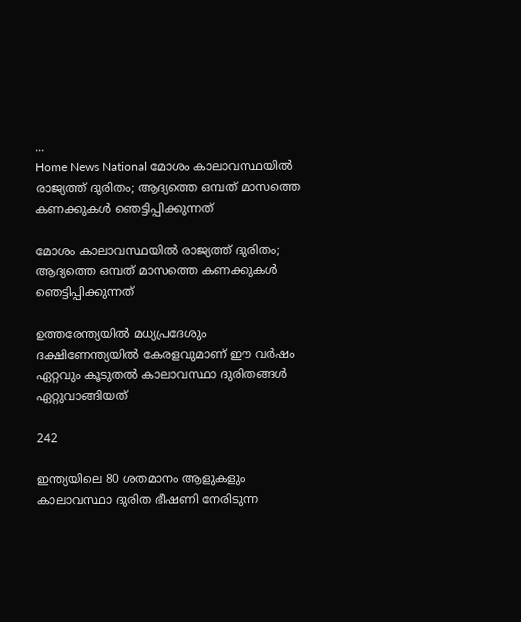...
Home News National മോശം കാലാവസ്ഥയിൽ രാജ്യത്ത് ദുരിതം; ആദ്യത്തെ ഒമ്പത് മാസത്തെ കണക്കുകൾ ഞെട്ടിപ്പിക്കുന്നത്

മോശം കാലാവസ്ഥയിൽ രാജ്യത്ത് ദുരിതം; ആദ്യത്തെ ഒമ്പത് മാസത്തെ കണക്കുകൾ ഞെട്ടിപ്പിക്കുന്നത്

ഉത്തരേന്ത്യയില്‍ മധ്യപ്രദേശും ദക്ഷിണേന്ത്യയില്‍ കേരളവുമാണ് ഈ വര്‍ഷം ഏറ്റവും കൂടുതല്‍ കാലാവസ്ഥാ ദുരിതങ്ങള്‍ ഏറ്റുവാങ്ങിയത്

242

ഇന്ത്യയിലെ 80 ശതമാനം ആളുകളും കാലാവസ്ഥാ ദുരിത ഭീഷണി നേരിടുന്ന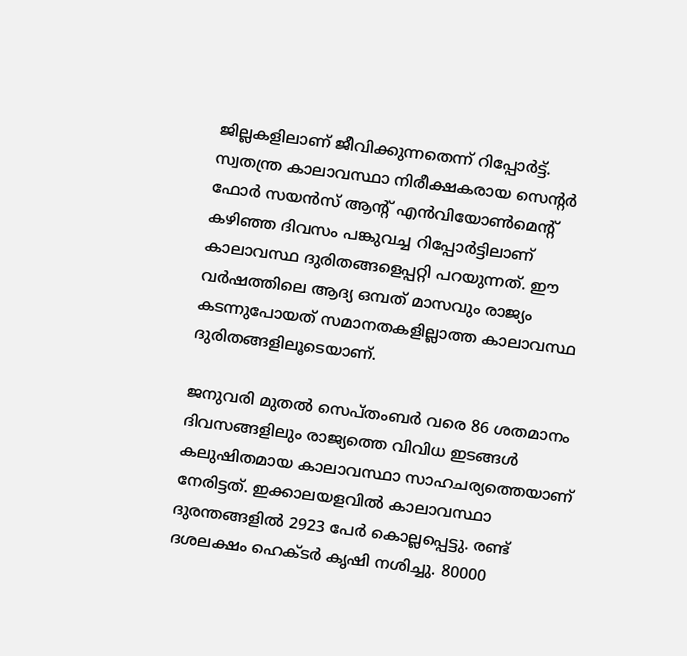ജില്ലകളിലാണ് ജീവിക്കുന്നതെന്ന് റിപ്പോർട്ട്‌. സ്വതന്ത്ര കാലാവസ്ഥാ നിരീക്ഷകരായ സെൻ്റർ ഫോര്‍ സയന്‍സ് ആൻ്റ് എന്‍വിയോണ്‍മെന്റ് കഴിഞ്ഞ ദിവസം പങ്കുവച്ച റിപ്പോര്‍ട്ടിലാണ് കാലാവസ്ഥ ദുരിതങ്ങളെപ്പറ്റി പറയുന്നത്. ഈ വര്‍ഷത്തിലെ ആദ്യ ഒമ്പത് മാസവും രാജ്യം കടന്നുപോയത് സമാനതകളില്ലാത്ത കാലാവസ്ഥ ദുരിതങ്ങളിലൂടെയാണ്.

ജനുവരി മുതല്‍ സെപ്തംബര്‍ വരെ 86 ശതമാനം ദിവസങ്ങളിലും രാജ്യത്തെ വിവിധ ഇടങ്ങള്‍ കലുഷിതമായ കാലാവസ്ഥാ സാഹചര്യത്തെയാണ് നേരിട്ടത്. ഇക്കാലയളവില്‍ കാലാവസ്ഥാ ദുരന്തങ്ങളില്‍ 2923 പേര്‍ കൊല്ലപ്പെട്ടു. രണ്ട് ദശലക്ഷം ഹെക്ടര്‍ കൃഷി നശിച്ചു. 80000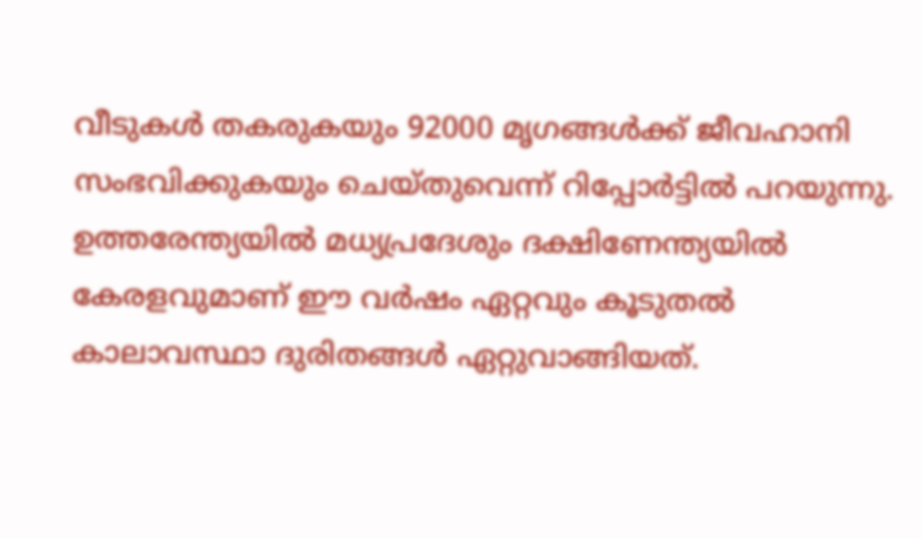വീടുകള്‍ തകരുകയും 92000 മൃഗങ്ങള്‍ക്ക് ജീവഹാനി സംഭവിക്കുകയും ചെയ്തുവെന്ന് റിപ്പോര്‍ട്ടിൽ പറയുന്നു. ഉത്തരേന്ത്യയില്‍ മധ്യപ്രദേശും ദക്ഷിണേന്ത്യയില്‍ കേരളവുമാണ് ഈ വര്‍ഷം ഏറ്റവും കൂടുതല്‍ കാലാവസ്ഥാ ദുരിതങ്ങള്‍ ഏറ്റുവാങ്ങിയത്.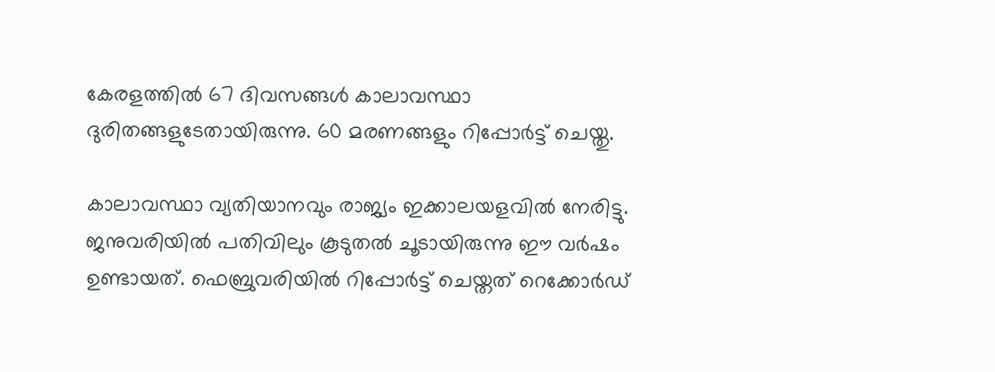കേരളത്തില്‍ 67 ദിവസങ്ങള്‍ കാലാവസ്ഥാ ദുരിതങ്ങളുടേതായിരുന്നു. 60 മരണങ്ങളും റിപ്പോര്‍ട്ട് ചെയ്തു.

കാലാവസ്ഥാ വ്യതിയാനവും രാജ്യം ഇക്കാലയളവില്‍ നേരിട്ടു. ജനുവരിയില്‍ പതിവിലും കൂടുതല്‍ ചൂടായിരുന്നു ഈ വര്‍ഷം ഉണ്ടായത്. ഫെബ്രുവരിയില്‍ റിപ്പോര്‍ട്ട് ചെയ്തത് റെക്കോര്‍ഡ്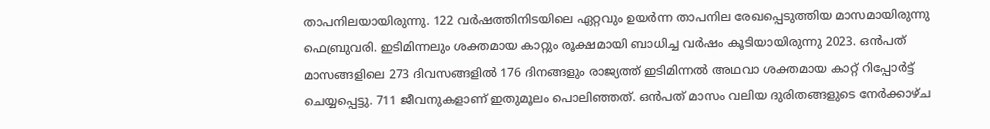താപനിലയായിരുന്നു. 122 വര്‍ഷത്തിനിടയിലെ ഏറ്റവും ഉയര്‍ന്ന താപനില രേഖപ്പെടുത്തിയ മാസമായിരുന്നു ഫെബ്രുവരി. ഇടിമിന്നലും ശക്തമായ കാറ്റും രൂക്ഷമായി ബാധിച്ച വര്‍ഷം കൂടിയായിരുന്നു 2023. ഒന്‍പത് മാസങ്ങളിലെ 273 ദിവസങ്ങളില്‍ 176 ദിനങ്ങളും രാജ്യത്ത് ഇടിമിന്നല്‍ അഥവാ ശക്തമായ കാറ്റ് റിപ്പോര്‍ട്ട് ചെയ്യപ്പെട്ടു. 711 ജീവനുകളാണ് ഇതുമൂലം പൊലിഞ്ഞത്. ഒന്‍പത് മാസം വലിയ ദുരിതങ്ങളുടെ നേര്‍ക്കാഴ്ച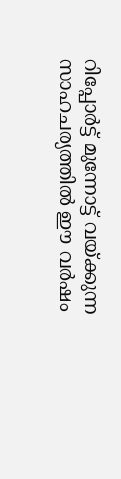റിപ്പോര്‍ട്ട് മുന്നോട്ട് വയ്ക്കുന്ന സാഹചര്യത്തില്‍ ഈ വര്‍ഷം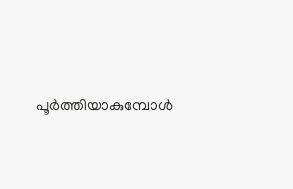പൂര്‍ത്തിയാകുമ്പോള്‍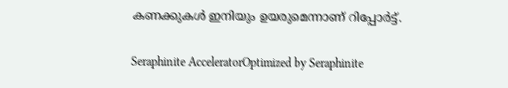കണക്കുകള്‍ ഇനിയും ഉയരുമെന്നാണ് റിപ്പോര്‍ട്ട്.

Seraphinite AcceleratorOptimized by Seraphinite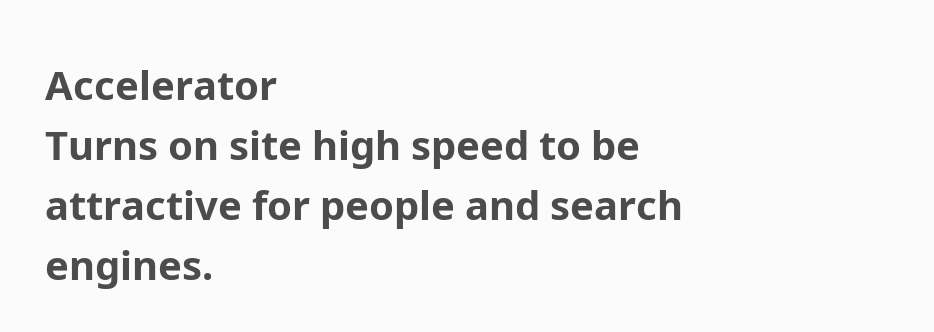Accelerator
Turns on site high speed to be attractive for people and search engines.